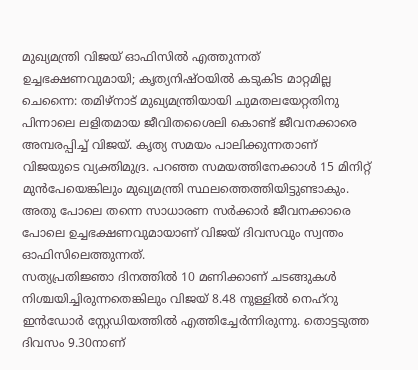മുഖ്യമന്ത്രി വിജയ് ഓഫിസിൽ എത്തുന്നത് ഉച്ചഭക്ഷണവുമായി; കൃത്യനിഷ്ഠയിൽ കടുകിട മാറ്റമില്ല
ചെന്നൈ: തമിഴ്നാട് മുഖ്യമന്ത്രിയായി ചുമതലയേറ്റതിനു പിന്നാലെ ലളിതമായ ജീവിതശൈലി കൊണ്ട് ജീവനക്കാരെ അമ്പരപ്പിച്ച് വിജയ്. കൃത്യ സമയം പാലിക്കുന്നതാണ് വിജയുടെ വ്യക്തിമുദ്ര. പറഞ്ഞ സമയത്തിനേക്കാൾ 15 മിനിറ്റ് മുൻപേയെങ്കിലും മുഖ്യമന്ത്രി സ്ഥലത്തെത്തിയിട്ടുണ്ടാകും. അതു പോലെ തന്നെ സാധാരണ സർക്കാർ ജീവനക്കാരെ പോലെ ഉച്ചഭക്ഷണവുമായാണ് വിജയ് ദിവസവും സ്വന്തം ഓഫിസിലെത്തുന്നത്.
സത്യപ്രതിജ്ഞാ ദിനത്തിൽ 10 മണിക്കാണ് ചടങ്ങുകൾ നിശ്ചയിച്ചിരുന്നതെങ്കിലും വിജയ് 8.48 നുള്ളിൽ നെഹ്റു ഇൻഡോർ സ്റ്റേഡിയത്തിൽ എത്തിച്ചേർന്നിരുന്നു. തൊട്ടടുത്ത ദിവസം 9.30നാണ്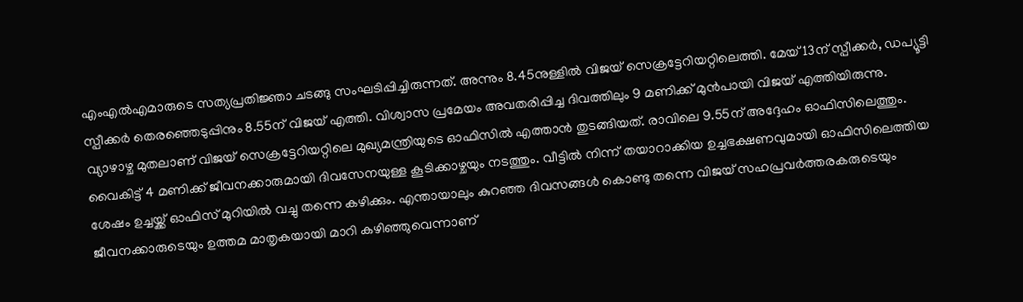എംഎൽഎമാരുടെ സത്യപ്രതിജ്ഞാ ചടങ്ങു സംഘടിപ്പിച്ചിരുന്നത്. അന്നും 8.45നുള്ളിൽ വിജയ് സെക്രട്ടേറിയറ്റിലെത്തി. മേയ് 13ന് സ്പീക്കർ, ഡപ്യൂട്ടി സ്പീക്കർ തെരഞ്ഞെടുപ്പിനും 8.55ന് വിജയ് എത്തി. വിശ്വാസ പ്രമേയം അവതരിപ്പിച്ച ദിവത്തിലും 9 മണിക്ക് മുൻപായി വിജയ് എത്തിയിരുന്നു.
വ്യാഴാഴ്ച മുതലാണ് വിജയ് സെക്രട്ടേറിയറ്റിലെ മുഖ്യമന്ത്രിയുടെ ഓഫിസിൽ എത്താൻ തുടങ്ങിയത്. രാവിലെ 9.55ന് അദ്ദേഹം ഓഫിസിലെത്തും. വൈകിട്ട് 4 മണിക്ക് ജീവനക്കാരുമായി ദിവസേനയുള്ള കൂടിക്കാഴ്ചയും നടത്തും. വീട്ടിൽ നിന്ന് തയാറാക്കിയ ഉച്ചഭക്ഷണവുമായി ഓഫിസിലെത്തിയ ശേഷം ഉച്ചയ്ക്ക് ഓഫിസ് മുറിയിൽ വച്ചു തന്നെ കഴിക്കും. എന്തായാലും കുറഞ്ഞ ദിവസങ്ങൾ കൊണ്ടു തന്നെ വിജയ് സഹപ്രവർത്തരകരുടെയും ജീവനക്കാരുടെയും ഉത്തമ മാതൃകയായി മാറി കഴിഞ്ഞുവെന്നാണ്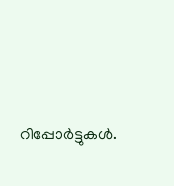റിപ്പോർട്ടുകൾ.